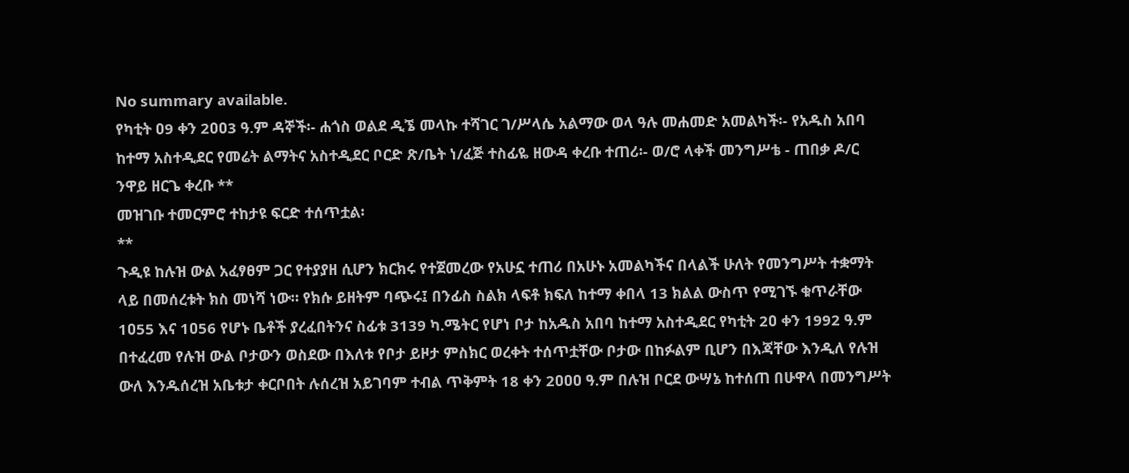No summary available.
የካቲት ዐ9 ቀን 2ዐዐ3 ዓ.ም ዳኞች፡- ሐጎስ ወልደ ዲኜ መላኩ ተሻገር ገ/ሥላሴ አልማው ወላ ዓሉ መሐመድ አመልካች፡- የአዱስ አበባ ከተማ አስተዲደር የመሬት ልማትና አስተዲደር ቦርድ ጽ/ቤት ነ/ፈጅ ተስፊዬ ዘውዳ ቀረቡ ተጠሪ፡- ወ/ሮ ላቀች መንግሥቴ - ጠበቃ ዶ/ር ንዋይ ዘርጌ ቀረቡ **
መዝገቡ ተመርምሮ ተከታዩ ፍርድ ተሰጥቷል፡
**
ጉዲዩ ከሉዝ ውል አፈፃፀም ጋር የተያያዘ ሲሆን ክርክሩ የተጀመረው የአሁኗ ተጠሪ በአሁኑ አመልካችና በላልች ሁለት የመንግሥት ተቋማት ላይ በመሰረቱት ክስ መነሻ ነው። የክሱ ይዘትም ባጭሩ፤ በንፊስ ስልክ ላፍቶ ክፍለ ከተማ ቀበላ 13 ክልል ውስጥ የሚገኙ ቁጥራቸው 1ዐ55 እና 1ዐ56 የሆኑ ቤቶች ያረፈበትንና ስፊቱ 3139 ካ.ሜትር የሆነ ቦታ ከአዱስ አበባ ከተማ አስተዲደር የካቲት 2ዐ ቀን 1992 ዓ.ም በተፈረመ የሉዝ ውል ቦታውን ወስደው በእለቱ የቦታ ይዞታ ምስክር ወረቀት ተሰጥቷቸው ቦታው በከፉልም ቢሆን በእጃቸው እንዲለ የሉዝ ውለ እንዱሰረዝ አቤቱታ ቀርቦበት ሉሰረዝ አይገባም ተብል ጥቅምት 18 ቀን 2ዐዐዐ ዓ.ም በሉዝ ቦርደ ውሣኔ ከተሰጠ በሁዋላ በመንግሥት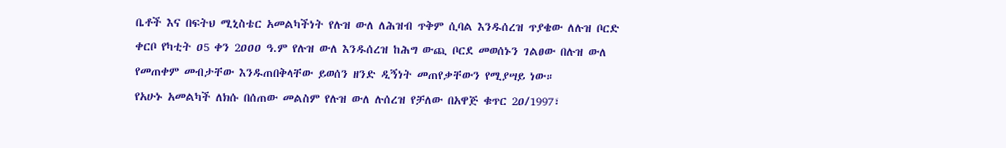ቤቶች እና በፍትህ ሚኒስቴር አመልካችነት የሉዝ ውለ ለሕዝብ ጥቅም ሲባል እንዱሰረዝ ጥያቄው ለሉዝ ቦርድ ቀርቦ የካቲት ዐ5 ቀን 2ዐዐዐ ዓ.ም የሉዝ ውለ እንዱሰረዝ ከሕግ ውጪ ቦርደ መወሰኑን ገልፀው በሉዝ ውለ የመጠቀም መብታቸው እንዱጠበቅላቸው ይወሰን ዘንድ ዲኝነት መጠየቃቸውን የሚያሣይ ነው።
የአሁኑ አመልካች ለክሱ በሰጠው መልስም የሉዝ ውለ ሉሰረዝ የቻለው በአዋጅ ቁጥር 2ዐ/1997፣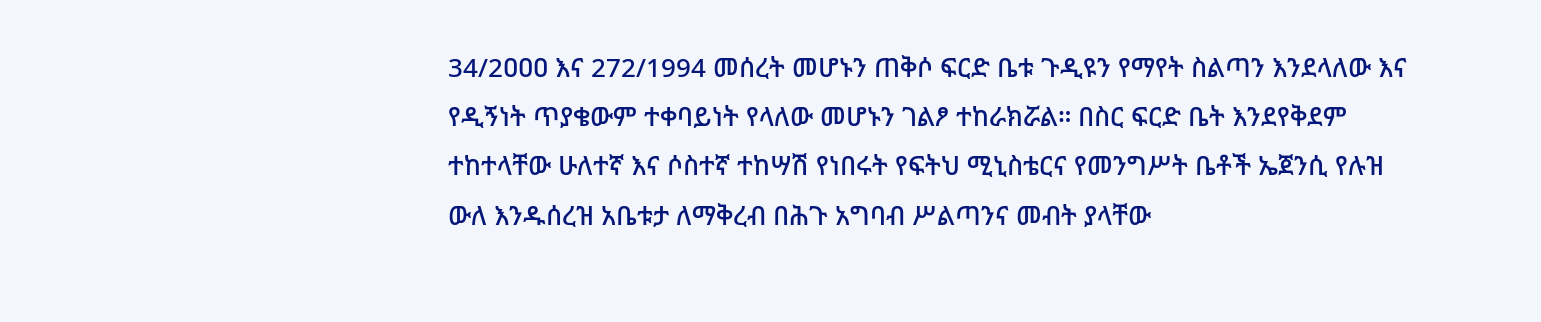34/2ዐዐዐ እና 272/1994 መሰረት መሆኑን ጠቅሶ ፍርድ ቤቱ ጉዲዩን የማየት ስልጣን እንደላለው እና የዲኝነት ጥያቄውም ተቀባይነት የላለው መሆኑን ገልፆ ተከራክሯል። በስር ፍርድ ቤት እንደየቅደም ተከተላቸው ሁለተኛ እና ሶስተኛ ተከሣሽ የነበሩት የፍትህ ሚኒስቴርና የመንግሥት ቤቶች ኤጀንሲ የሉዝ ውለ እንዱሰረዝ አቤቱታ ለማቅረብ በሕጉ አግባብ ሥልጣንና መብት ያላቸው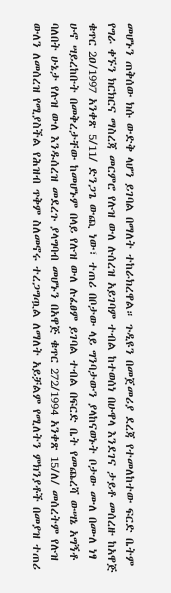መሆኑን ጠቅሰው ክሱ ውድቅ ላሆን ይገባል በማለት ተከራክረዋል። ጉዲዩን በመጀመሪያ ደረጃ የተመለከተው ፍርድ ቤትም የግራ ቀኙን ክርክርና ማስረጃ መርምሮ የሉዝ ውለ ሉሰረዝ አይገባም ተብል ከተወሰነ በሁዋላ እንደገና ታይቶ መሰረዙ ከአዋጅ ቁጥር 2ዐ/1997 አንቀጽ 5/11/ ድንጋጌ ውጪ ነው፣ ተጠሪ በቦታው ላይ ግንባታውን ያላከናወኑት ቦታው ሙለ በሙለ ነፃ ሁኖ ሣይረከቡት በመቅረታቸው ከመሆኑም በላይ የሉዝ ውለ ሉፈፀም ይገባል ተብል በፍርድ ቤት የመጨረሻ ውሣኔ አግኝቶ ባለበት ሁኔታ የሉዝ ውለ እንዱሰረዝ መደረጉ ያላግባብ መሆኑን በአዋጅ ቁጥር 272/1994 አንቀጽ 15/ለ/ መሰረትም የሉዝ ውለን ለመሰረዝ የሚያስችል የሕዝብ ጥቅም ስለመኖሩ ተረጋግጧል ለማለት አይቻልም የሚለትን ምክንያቶች በመያዝ ተጠሪ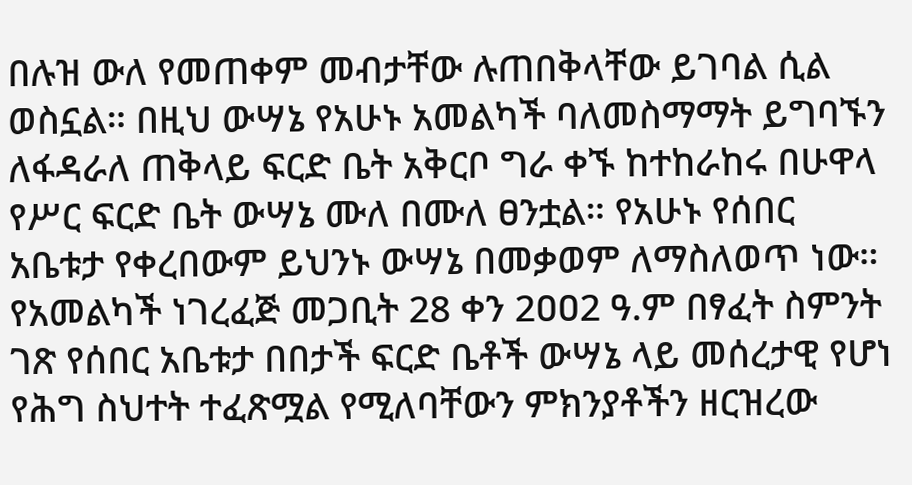በሉዝ ውለ የመጠቀም መብታቸው ሉጠበቅላቸው ይገባል ሲል ወስኗል። በዚህ ውሣኔ የአሁኑ አመልካች ባለመስማማት ይግባኙን ለፋዳራለ ጠቅላይ ፍርድ ቤት አቅርቦ ግራ ቀኙ ከተከራከሩ በሁዋላ የሥር ፍርድ ቤት ውሣኔ ሙለ በሙለ ፀንቷል። የአሁኑ የሰበር አቤቱታ የቀረበውም ይህንኑ ውሣኔ በመቃወም ለማስለወጥ ነው።
የአመልካች ነገረፈጅ መጋቢት 28 ቀን 2ዐዐ2 ዓ.ም በፃፈት ስምንት ገጽ የሰበር አቤቱታ በበታች ፍርድ ቤቶች ውሣኔ ላይ መሰረታዊ የሆነ የሕግ ስህተት ተፈጽሟል የሚለባቸውን ምክንያቶችን ዘርዝረው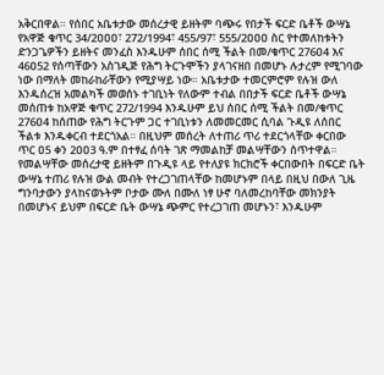አቅርበዋል። የሰበር አቤቱታው መሰረታዊ ይዘትም ባጭሩ የበታች ፍርድ ቤቶች ውሣኔ የአዋጅ ቁጥር 34/2ዐዐዐ፣ 272/1994፣ 455/97፣ 555/2ዐዐዐ ስር የተመለከቱትን ድንጋጌዎችን ይዘትና መንፈስ እንዱሁም ሰበር ሰሚ ችልት በመ/ቁጥር 276ዐ4 እና 46ዐ52 የሰጣቸውን አስገዲጅ የሕግ ትርጉሞችን ያላገናዘበ በመሆኑ ሉታረም የሚገባው ነው በማለት መከራከራቸውን የሚያሣይ ነው። አቤቱታው ተመርምሮም የሉዝ ውለ እንዱሰረዝ አመልካች መወሰኑ ተገቢነት የለውም ተብል በበታች ፍርድ ቤቶች ውሣኔ መሰጠቱ ከአዋጅ ቁጥር 272/1994 እንዱሁም ይህ ሰበር ሰሚ ችልት በመ/ቁጥር 276ዐ4 ከሰጠው የሕግ ትርጉም ጋር ተገቢነቱን ለመመርመር ሲባል ጉዲዩ ለሰበር ችልቱ እንዱቀርብ ተደርጎአል። በዚህም መሰረት ለተጠሪ ጥሪ ተደርጎላቸው ቀርበው ጥር ዐ5 ቀን 2ዐዐ3 ዓ.ም በተፃፈ ሰባት ገጽ ማመልከቻ መልሣቸውን ሰጥተዋል። የመልሣቸው መሰረታዊ ይዘትም በጉዲዩ ላይ የተለያዩ ክርክሮች ቀርበውበት በፍርድ ቤት ውሣኔ ተጠሪ የሉዝ ውል መብት የተረጋገጠላቸው ከመሆኑም በላይ በዚህ በውለ ጊዜ ግንባታውን ያላከናወኑትም ቦታው ሙለ በሙለ ነፃ ሁኖ ባለመረከባቸው መክንያት በመሆኑና ይህም በፍርድ ቤት ውሣኔ ጭምር የተረጋገጠ መሆኑን፣ እንዱሁም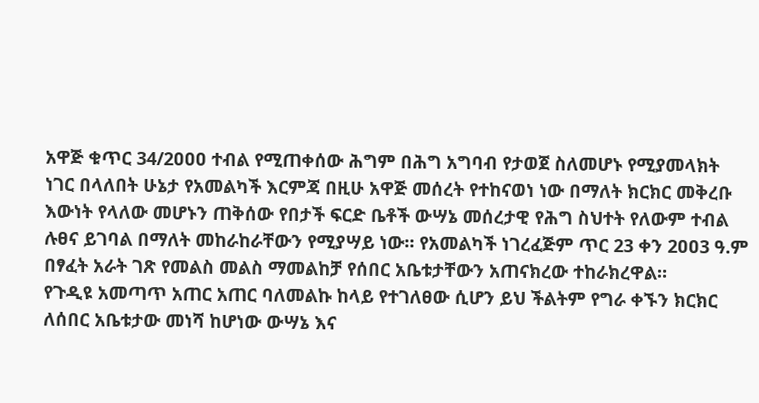አዋጅ ቁጥር 34/2ዐዐዐ ተብል የሚጠቀሰው ሕግም በሕግ አግባብ የታወጀ ስለመሆኑ የሚያመላክት ነገር በላለበት ሁኔታ የአመልካች እርምጃ በዚሁ አዋጅ መሰረት የተከናወነ ነው በማለት ክርክር መቅረቡ እውነት የላለው መሆኑን ጠቅሰው የበታች ፍርድ ቤቶች ውሣኔ መሰረታዊ የሕግ ስህተት የለውም ተብል ሉፀና ይገባል በማለት መከራከራቸውን የሚያሣይ ነው። የአመልካች ነገረፈጅም ጥር 23 ቀን 2ዐዐ3 ዓ.ም በፃፈት አራት ገጽ የመልስ መልስ ማመልከቻ የሰበር አቤቱታቸውን አጠናክረው ተከራክረዋል።
የጉዲዩ አመጣጥ አጠር አጠር ባለመልኩ ከላይ የተገለፀው ሲሆን ይህ ችልትም የግራ ቀኙን ክርክር ለሰበር አቤቱታው መነሻ ከሆነው ውሣኔ እና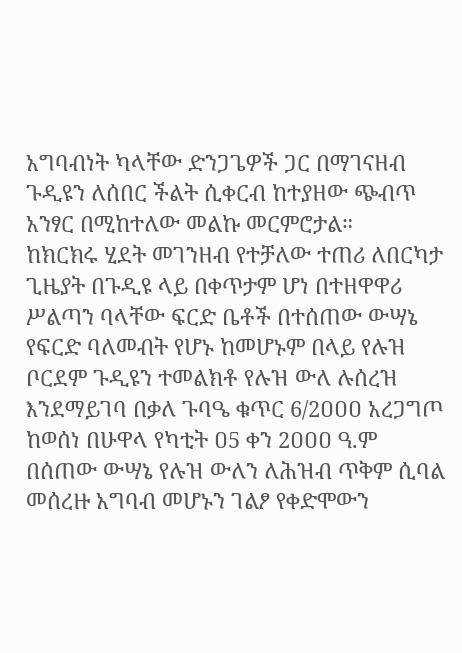አግባብነት ካላቸው ድንጋጌዎች ጋር በማገናዘብ ጉዲዩን ለሰበር ችልት ሲቀርብ ከተያዘው ጭብጥ አንፃር በሚከተለው መልኩ መርምሮታል።
ከክርክሩ ሂደት መገንዘብ የተቻለው ተጠሪ ለበርካታ ጊዜያት በጉዲዩ ላይ በቀጥታም ሆነ በተዘዋዋሪ ሥልጣን ባላቸው ፍርድ ቤቶች በተሰጠው ውሣኔ የፍርድ ባለመብት የሆኑ ከመሆኑም በላይ የሉዝ ቦርደም ጉዲዩን ተመልክቶ የሉዝ ውለ ሉሰረዝ እንደማይገባ በቃለ ጉባዔ ቁጥር 6/2ዐዐዐ አረጋግጦ ከወሰነ በሁዋላ የካቲት ዐ5 ቀን 2ዐዐዐ ዓ.ም በሰጠው ውሣኔ የሉዝ ውለን ለሕዝብ ጥቅም ሲባል መሰረዙ አግባብ መሆኑን ገልፆ የቀድሞውን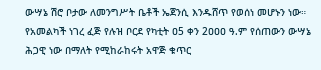ውሣኔ ሽሮ ቦታው ለመንግሥት ቤቶች ኤጀንሲ እንዱሸጥ የወሰነ መሆኑን ነው። የአመልካች ነገረ ፈጅ የሉዝ ቦርደ የካቲት ዐ5 ቀን 2ዐዐዐ ዓ.ም የሰጠውን ውሣኔ ሕጋዊ ነው በማለት የሚከራከሩት አዋጅ ቁጥር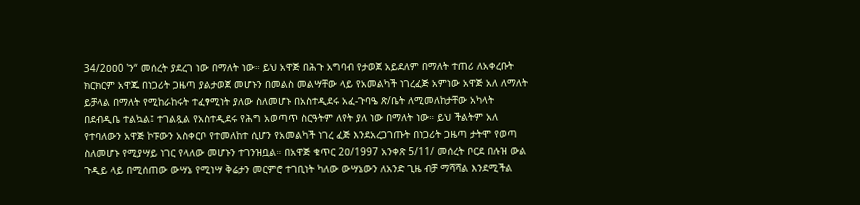34/2ዐዐ0 ‛ን“ መሰረት ያደረገ ነው በማለት ነው። ይህ አዋጅ በሕጉ አግባብ የታወጀ አይደለም በማለት ተጠሪ ለአቀረቡት ክርክርም አዋጁ በነጋሪት ጋዜጣ ያልታወጀ መሆኑን በመልስ መልሣቸው ላይ የአመልካች ነገረፈጅ አምነው አዋጅ አለ ለማለት ይቻላል በማለት የሚከራከሩት ተፈፃሚነት ያለው ስለመሆኑ በአስተዲደሩ አፈ-ጉባዔ ጽ/ቤት ለሚመለከታቸው አካላት በደብዲቤ ተልኳል፤ ተገልጿል የአስተዲደሩ የሕግ አወጣጥ ስርዓትም ለየት ያለ ነው በማለት ነው። ይህ ችልትም አለ የተባለውን አዋጅ ኮፑውን አስቀርቦ የተመለከተ ሲሆን የአመልካች ነገረ ፈጅ እንደአረጋገጡት በነጋሪት ጋዜጣ ታትሞ የወጣ ስለመሆኑ የሚያሣይ ነገር የላለው መሆኑን ተገንዝቧል። በአዋጅ ቁጥር 2ዐ/1997 አንቀጽ 5/11/ መሰረት ቦርደ በሉዝ ውል ጉዲይ ላይ በሚሰጠው ውሣኔ የሚነሣ ቅሬታን መርምሮ ተገቢነት ካለው ውሣኔውን ለአንድ ጊዜ ብቻ ማሻሻል እንደሚችል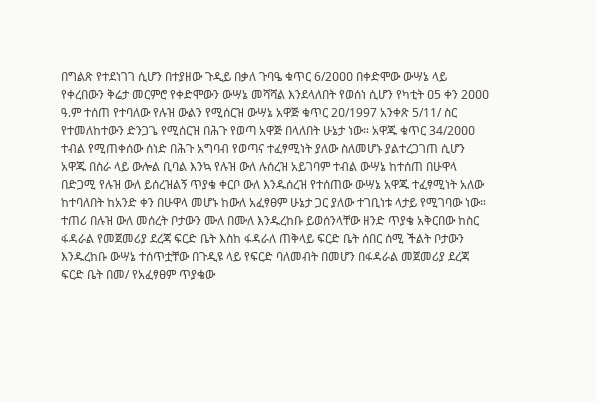በግልጽ የተደነገገ ሲሆን በተያዘው ጉዲይ በቃለ ጉባዔ ቁጥር 6/2ዐዐዐ በቀድሞው ውሣኔ ላይ የቀረበውን ቅሬታ መርምሮ የቀድሞውን ውሣኔ መሻሻል እንደላለበት የወሰነ ሲሆን የካቲት ዐ5 ቀን 2ዐዐዐ ዓ.ም ተሰጠ የተባለው የሉዝ ውልን የሚሰርዝ ውሣኔ አዋጅ ቁጥር 2ዐ/1997 አንቀጽ 5/11/ ስር የተመለከተውን ድንጋጌ የሚሰርዝ በሕጉ የወጣ አዋጅ በላለበት ሁኔታ ነው። አዋጁ ቁጥር 34/2ዐዐዐ ተብል የሚጠቀሰው ሰነድ በሕጉ አግባብ የወጣና ተፈፃሚነት ያለው ስለመሆኑ ያልተረጋገጠ ሲሆን አዋጁ በስራ ላይ ውሎል ቢባል እንኳ የሉዝ ውለ ሉሰረዝ አይገባም ተብል ውሣኔ ከተሰጠ በሁዋላ በድጋሚ የሉዝ ውለ ይሰረዝልኝ ጥያቄ ቀርቦ ውለ እንዱሰረዝ የተሰጠው ውሣኔ አዋጁ ተፈፃሚነት አለው ከተባለበት ከአንድ ቀን በሁዋላ መሆኑ ከውለ አፈፃፀም ሁኔታ ጋር ያለው ተገቢነቱ ላታይ የሚገባው ነው። ተጠሪ በሉዝ ውለ መሰረት ቦታውን ሙለ በሙለ እንዱረከቡ ይወሰንላቸው ዘንድ ጥያቄ አቅርበው ከስር ፋዳራል የመጀመሪያ ደረጃ ፍርድ ቤት እስከ ፋዳራለ ጠቅላይ ፍርድ ቤት ሰበር ሰሚ ችልት ቦታውን እንዱረከቡ ውሣኔ ተሰጥቷቸው በጉዲዩ ላይ የፍርድ ባለመብት በመሆን በፋዳራል መጀመሪያ ደረጃ ፍርድ ቤት በመ/ የአፈፃፀም ጥያቄው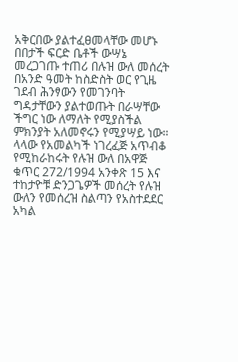አቅርበው ያልተፈፀመላቸው መሆኑ በበታች ፍርድ ቤቶች ውሣኔ መረጋገጡ ተጠሪ በሉዝ ውለ መሰረት በአንድ ዓመት ከስድስት ወር የጊዜ ገደብ ሕንፃውን የመገንባት ግዳታቸውን ያልተወጡት በራሣቸው ችግር ነው ለማለት የሚያስችል ምክንያት አለመኖሩን የሚያሣይ ነው። ላላው የአመልካች ነገረፈጅ አጥብቆ የሚከራከሩት የሉዝ ውለ በአዋጅ ቁጥር 272/1994 አንቀጽ 15 እና ተከታዮቹ ድንጋጌዎች መሰረት የሉዝ ውለን የመሰረዝ ስልጣን የአስተደደር አካል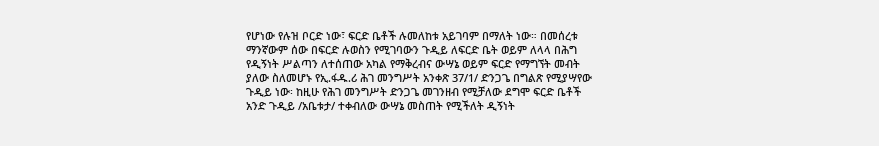የሆነው የሉዝ ቦርድ ነው፣ ፍርድ ቤቶች ሉመለከቱ አይገባም በማለት ነው። በመሰረቱ ማንኛውም ሰው በፍርድ ሉወስን የሚገባውን ጉዲይ ለፍርድ ቤት ወይም ለላላ በሕግ የዲኝነት ሥልጣን ለተሰጠው አካል የማቅረብና ውሣኔ ወይም ፍርድ የማግኘት መብት ያለው ስለመሆኑ የኢ.ፋዱ.ሪ ሕገ መንግሥት አንቀጽ 37/1/ ድንጋጌ በግልጽ የሚያሣየው ጉዲይ ነው፡ ከዚሁ የሕገ መንግሥት ድንጋጌ መገንዘብ የሚቻለው ደግሞ ፍርድ ቤቶች አንድ ጉዲይ /አቤቱታ/ ተቀብለው ውሣኔ መስጠት የሚችለት ዲኝነት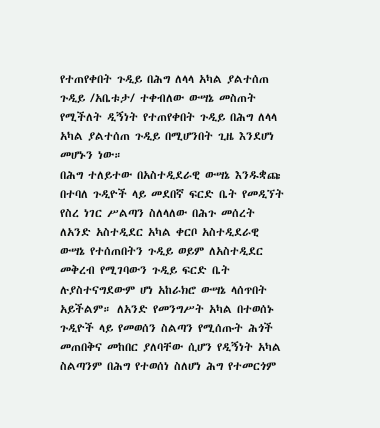የተጠየቀበት ጉዲይ በሕግ ለላላ አካል ያልተሰጠ ጉዲይ /አቤቱታ/ ተቀብለው ውሣኔ መስጠት የሚችለት ዲኝነት የተጠየቀበት ጉዲይ በሕግ ለላላ አካል ያልተሰጠ ጉዲይ በሚሆንበት ጊዜ እንደሆነ መሆኑን ነው።
በሕግ ተለይተው በአስተዲደራዊ ውሣኔ እንዱቋጩ በተባለ ጉዲዮች ላይ መደበኛ ፍርድ ቤት የመዲኘት የስረ ነገር ሥልጣን ስለላለው በሕጉ መሰረት ለአንድ አስተዲደር አካል ቀርቦ አስተዲደራዊ ውሣኔ የተሰጠበትን ጉዲይ ወይም ለአስተዲደር መቅረብ የሚገባውን ጉዲይ ፍርድ ቤት ሉያስተናግደውም ሆነ አከራክሮ ውሣኔ ላሰጥበት አይችልም። ለአንድ የመንግሥት አካል በተወሰኑ ጉዲዮች ላይ የመወሰን ስልጣን የሚሰጡት ሕጎች መጠበቅና መከበር ያለባቸው ሲሆን የዲኝነት አካል ስልጣንም በሕግ የተወሰነ ስለሆነ ሕግ የተመርጎም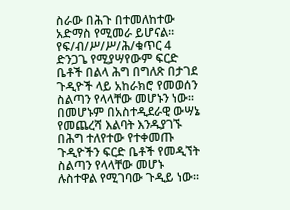ስራው በሕጉ በተመለከተው አድማስ የሚመራ ይሆናል። የፍ/ብ/ሥ/ሥ/ሕ/ቁጥር 4 ድንጋጌ የሚያሣየውም ፍርድ ቤቶች በልላ ሕግ በግለጽ በታገደ ጉዲዮች ላይ አከራክሮ የመወሰን ስልጣን የላላቸው መሆኑን ነው። በመሆኑም በአስተዲደራዊ ውሣኔ የመጨረሻ እልባት እንዱያገኙ በሕግ ተለየተው የተቀመጡ ጉዲዮችን ፍርድ ቤቶች የመዲኘት ስልጣን የላላቸው መሆኑ ሉስተዋል የሚገባው ጉዲይ ነው።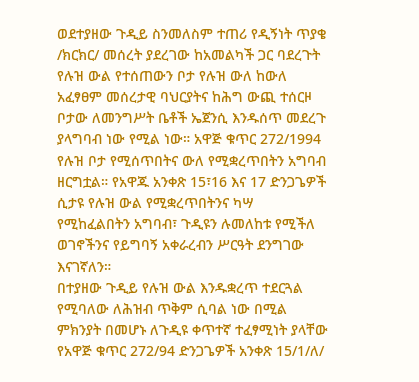ወደተያዘው ጉዲይ ስንመለስም ተጠሪ የዲኝነት ጥያቄ /ክርክር/ መሰረት ያደረገው ከአመልካች ጋር ባደረጉት የሉዝ ውል የተሰጠውን ቦታ የሉዝ ውለ ከውለ አፈፃፀም መሰረታዊ ባህርያትና ከሕግ ውጪ ተሰርዞ ቦታው ለመንግሥት ቤቶች ኤጀንሲ እንዱሰጥ መደረጉ ያላግባብ ነው የሚል ነው። አዋጅ ቁጥር 272/1994 የሉዝ ቦታ የሚሰጥበትና ውለ የሚቋረጥበትን አግባብ ዘርግቷል። የአዋጁ አንቀጽ 15፣16 እና 17 ድንጋጌዎች ሲታዩ የሉዝ ውል የሚቋረጥበትንና ካሣ የሚከፈልበትን አግባብ፣ ጉዲዩን ሉመለከቱ የሚችለ ወገኖችንና የይግባኝ አቀራረብን ሥርዓት ደንግገው እናገኛለን።
በተያዘው ጉዲይ የሉዝ ውል እንዱቋረጥ ተደርጓል የሚባለው ለሕዝብ ጥቅም ሲባል ነው በሚል ምክንያት በመሆኑ ለጉዲዩ ቀጥተኛ ተፈፃሚነት ያላቸው የአዋጅ ቁጥር 272/94 ድንጋጌዎች አንቀጽ 15/1/ለ/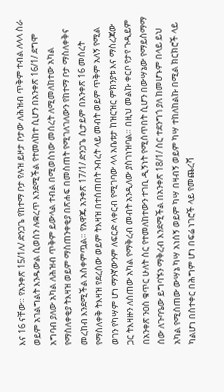እና 16 ናቸው። የአንቀጽ 15/1ለ/ ድንጋጌ የከተማ ቦታ የሉዝ ይዞታ ቦታው ለሕዝብ ጥቅም ተብል ለላላ ስራ ወይም አገልግልት እንዱውል ሲወሰን ሉቋረጥ እንደሚችል የተመለከተ ሲሆን በአንቀጽ 16/1/ ደግሞ አግባብ ያለው አካል ለሕዝብ ጥቅም ይውላል ተብል በሚወስነው መሰረት ለሚመለከተው አካል የማስለቀቂያ ትእዛዝ ወይም ማስጠንቀቂያ በጽሐፍ በመስጠት የሚገለገለውን የከተማ ቦታ ማስለቀቅና መረከብ እንደሚችል አስቀምጧል። የአዋጁ አንቀጽ 17/1/ ድንጋጌ ሲታይም በአንቀጽ 16 መሰረት የማስለቀቅ ትእዛዝ የደረሰው ወይም ትእዛዝ በተሰጠበት ንብረት ላይ መብት ወይም ጥቅም አለኝ የሚል ወገን የካሣም ሆነ ማንኛውንም ለፍርድ ላቀርብ የሚገባው ላላ አቤቱታ ከዝርዝር ምክንያቱ እና ማስረጃው ጋር ትእዛዙን ለሰጠው አካል የማቅረብ መብት አንዲለው ያስገነዝባል። በዚህ መልኩ ቀርቦ የታየ ጉዲይም በአንቀጽ ንዐስ ቁጥር ሁለት ስር የተመለከተውን ተገቢ ዲኝነት የሚሰጥበት ሲሆን በውሣኔው የማይስማማ ሰው ለጉባዔው ይግባኙን ማቅረብ እንደሚችል በአንቀጽ 18/1/ ስር ተደንግጎ ያለ ከመሆኑም በላይ ይህ አካል የሚሰጠው ውሣኔ ካሣ አነሰኝ ወይም ካሣ በዛብኝ ወይም ካሣ ተከለከልኩ በሚል ክርክሮች ላይ ካልሆነ በስተቀር በሕግም ሆነ በፍሬ ነገሮች ላይ የመጨረሻ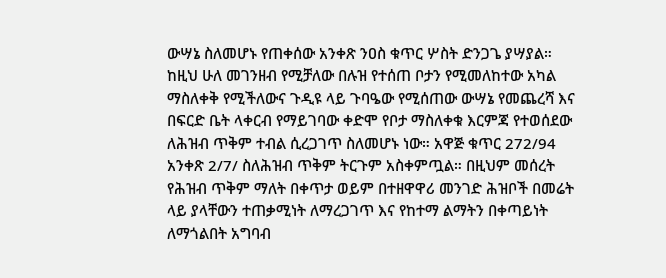ውሣኔ ስለመሆኑ የጠቀሰው አንቀጽ ንዐስ ቁጥር ሦስት ድንጋጌ ያሣያል። ከዚህ ሁለ መገንዘብ የሚቻለው በሉዝ የተሰጠ ቦታን የሚመለከተው አካል ማስለቀቅ የሚችለውና ጉዲዩ ላይ ጉባዔው የሚሰጠው ውሣኔ የመጨረሻ እና በፍርድ ቤት ላቀርብ የማይገባው ቀድሞ የቦታ ማስለቀቁ እርምጃ የተወሰደው ለሕዝብ ጥቅም ተብል ሲረጋገጥ ስለመሆኑ ነው። አዋጅ ቁጥር 272/94 አንቀጽ 2/7/ ስለሕዝብ ጥቅም ትርጉም አስቀምጧል። በዚህም መሰረት የሕዝብ ጥቅም ማለት በቀጥታ ወይም በተዘዋዋሪ መንገድ ሕዝቦች በመሬት ላይ ያላቸውን ተጠቃሚነት ለማረጋገጥ እና የከተማ ልማትን በቀጣይነት ለማጎልበት አግባብ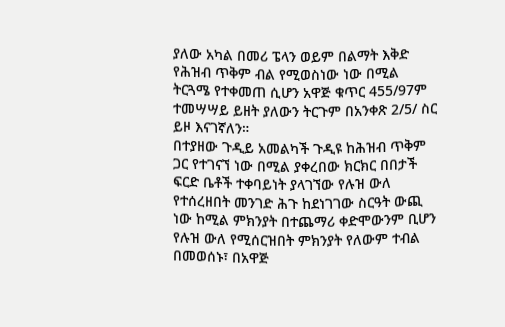ያለው አካል በመሪ ፔላን ወይም በልማት እቅድ የሕዝብ ጥቅም ብል የሚወስነው ነው በሚል ትርጓሜ የተቀመጠ ሲሆን አዋጅ ቁጥር 455/97ም ተመሣሣይ ይዘት ያለውን ትርጉም በአንቀጽ 2/5/ ስር ይዞ እናገኛለን።
በተያዘው ጉዲይ አመልካች ጉዲዩ ከሕዝብ ጥቅም ጋር የተገናኘ ነው በሚል ያቀረበው ክርክር በበታች ፍርድ ቤቶች ተቀባይነት ያላገኘው የሉዝ ውለ የተሰረዘበት መንገድ ሕጉ ከደነገገው ስርዓት ውጪ ነው ከሚል ምክንያት በተጨማሪ ቀድሞውንም ቢሆን የሉዝ ውለ የሚሰርዝበት ምክንያት የለውም ተብል በመወሰኑ፣ በአዋጅ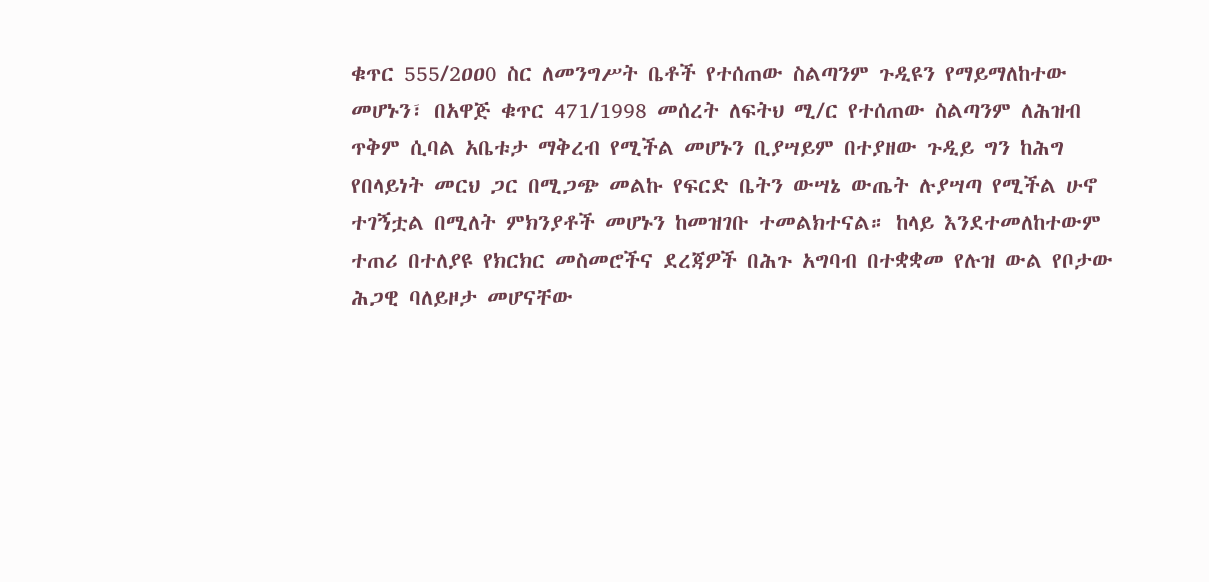ቁጥር 555/2ዐዐ0 ስር ለመንግሥት ቤቶች የተሰጠው ስልጣንም ጉዲዩን የማይማለከተው መሆኑን፣ በአዋጅ ቁጥር 471/1998 መሰረት ለፍትህ ሚ/ር የተሰጠው ስልጣንም ለሕዝብ ጥቅም ሲባል አቤቱታ ማቅረብ የሚችል መሆኑን ቢያሣይም በተያዘው ጉዲይ ግን ከሕግ የበላይነት መርህ ጋር በሚጋጭ መልኩ የፍርድ ቤትን ውሣኔ ውጤት ሉያሣጣ የሚችል ሁኖ ተገኝቷል በሚለት ምክንያቶች መሆኑን ከመዝገቡ ተመልክተናል። ከላይ እንደተመለከተውም ተጠሪ በተለያዩ የክርክር መስመሮችና ደረጃዎች በሕጉ አግባብ በተቋቋመ የሉዝ ውል የቦታው ሕጋዊ ባለይዞታ መሆናቸው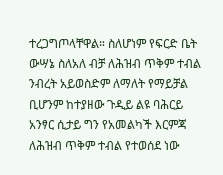ተረጋግጦላቸዋል። ስለሆነም የፍርድ ቤት ውሣኔ ስለአለ ብቻ ለሕዝብ ጥቅም ተብል ንብረት አይወስድም ለማለት የማይቻል ቢሆንም ከተያዘው ጉዲይ ልዩ ባሕርይ አንፃር ሲታይ ግን የአመልካች እርምጃ ለሕዝብ ጥቅም ተብል የተወሰደ ነው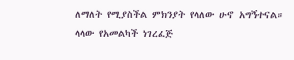ለማለት የሚያስችል ምክንያት የላለው ሁኖ አግኝተናል።
ላላው የአመልካች ነገረፈጅ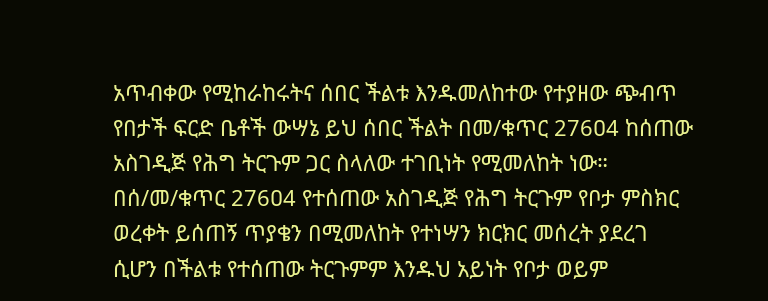አጥብቀው የሚከራከሩትና ሰበር ችልቱ እንዱመለከተው የተያዘው ጭብጥ የበታች ፍርድ ቤቶች ውሣኔ ይህ ሰበር ችልት በመ/ቁጥር 276ዐ4 ከሰጠው አስገዲጅ የሕግ ትርጉም ጋር ስላለው ተገቢነት የሚመለከት ነው። በሰ/መ/ቁጥር 276ዐ4 የተሰጠው አስገዲጅ የሕግ ትርጉም የቦታ ምስክር ወረቀት ይሰጠኝ ጥያቄን በሚመለከት የተነሣን ክርክር መሰረት ያደረገ ሲሆን በችልቱ የተሰጠው ትርጉምም እንዱህ አይነት የቦታ ወይም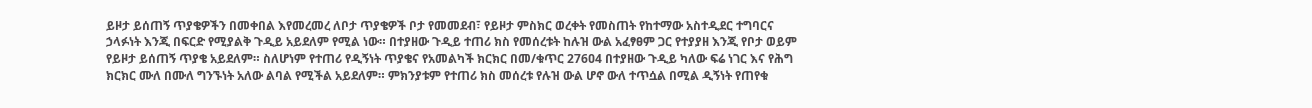ይዞታ ይሰጠኝ ጥያቄዎችን በመቀበል እየመረመረ ለቦታ ጥያቄዎች ቦታ የመመደብ፣ የይዞታ ምስክር ወረቀት የመስጠት የከተማው አስተዲደር ተግባርና ኃላፉነት እንጂ በፍርድ የሚያልቅ ጉዲይ አይደለም የሚል ነው። በተያዘው ጉዲይ ተጠሪ ክስ የመሰረቱት ከሉዝ ውል አፈፃፀም ጋር የተያያዘ እንጂ የቦታ ወይም የይዞታ ይሰጠኝ ጥያቄ አይደለም። ስለሆነም የተጠሪ የዲኝነት ጥያቄና የአመልካች ክርክር በመ/ቁጥር 276ዐ4 በተያዘው ጉዲይ ካለው ፍሬ ነገር እና የሕግ ክርክር ሙለ በሙለ ግንኙነት አለው ልባል የሚችል አይደለም። ምክንያቱም የተጠሪ ክስ መሰረቱ የሉዝ ውል ሆኖ ውለ ተጥሷል በሚል ዲኝነት የጠየቁ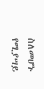ስለመሆኑ የሚያሣይ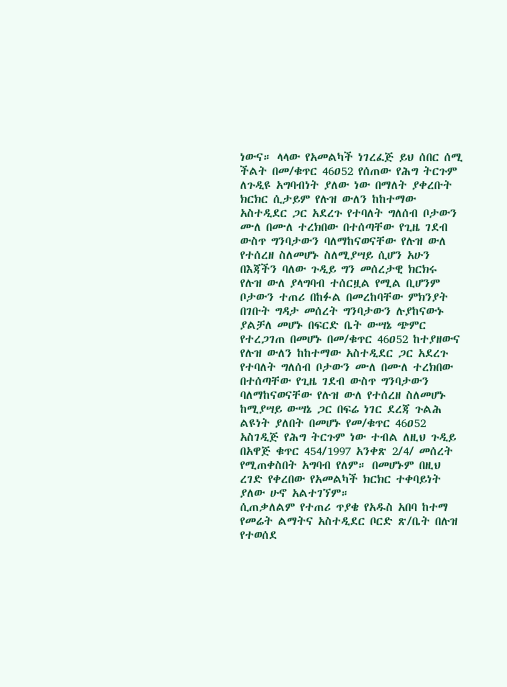ነውና። ላላው የአመልካች ነገረፈጅ ይህ ሰበር ሰሚ ችልት በመ/ቁጥር 46ዐ52 የሰጠው የሕግ ትርጉም ለጉዲዩ አግባብነት ያለው ነው በማለት ያቀረቡት ክርክር ሲታይም የሉዝ ውለን ከከተማው አስተዲደር ጋር አደረጉ የተባለት ግለሰብ ቦታውን ሙለ በሙለ ተረክበው በተሰጣቸው የጊዜ ገደብ ውስጥ ግንባታውን ባለማከናወናቸው የሉዝ ውለ የተሰረዘ ስለመሆኑ ስለሚያሣይ ሲሆን አሁን በእጃችን ባለው ጉዲይ ግን መሰረታዊ ክርክሩ የሉዝ ውለ ያላግባብ ተሰርዟል የሚል ቢሆንም ቦታውን ተጠሪ በከፉል በመረከባቸው ምክንያት በገቡት ግዳታ መሰረት ግንባታውን ሉያከናውኑ ያልቻለ መሆኑ በፍርድ ቤት ውሣኔ ጭምር የተረጋገጠ በመሆኑ በመ/ቁጥር 46ዐ52 ከተያዘውና የሉዝ ውለን ከከተማው አስተዲደር ጋር አደረጉ የተባለት ግለሰብ ቦታውን ሙለ በሙለ ተረክበው በተሰጣቸው የጊዜ ገደብ ውስጥ ግንባታውን ባለማከናወናቸው የሉዝ ውለ የተሰረዘ ስለመሆኑ ከሚያሣይ ውሣኔ ጋር በፍሬ ነገር ደረጃ ጉልሕ ልዩነት ያለበት በመሆኑ የመ/ቁጥር 46ዐ52 አስገዲጅ የሕግ ትርጉም ነው ተብል ለዚህ ጉዲይ በአዋጅ ቁጥር 454/1997 አንቀጽ 2/4/ መሰረት የሚጠቀስበት አግባብ የለም። በመሆኑም በዚህ ረገድ የቀረበው የአመልካች ክርክር ተቀባይነት ያለው ሁኖ አልተገኘም።
ሲጠቃለልም የተጠሪ ጥያቄ የአዱስ አበባ ከተማ የመሬት ልማትና አስተዲደር ቦርድ ጽ/ቤት በሉዝ የተወሰደ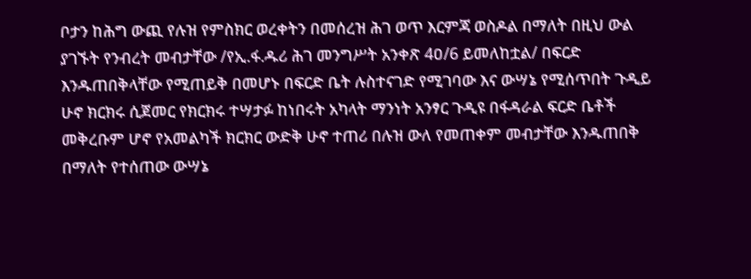ቦታን ከሕግ ውጪ የሉዝ የምስክር ወረቀትን በመሰረዝ ሕገ ወጥ እርምጃ ወስዶል በማለት በዚህ ውል ያገኙት የንብረት መብታቸው /የኢ.ፋ.ዱሪ ሕገ መንግሥት አንቀጽ 4ዐ/6 ይመለከቷል/ በፍርድ እንዱጠበቅላቸው የሚጠይቅ በመሆኑ በፍርድ ቤት ሉስተናገድ የሚገባው እና ውሣኔ የሚሰጥበት ጉዲይ ሁኖ ክርክሩ ሲጀመር የክርክሩ ተሣታፉ ከነበሩት አካላት ማንነት አንፃር ጉዲዩ በፋዳራል ፍርድ ቤቶች መቅረቡም ሆኖ የአመልካች ክርክር ውድቅ ሁኖ ተጠሪ በሉዝ ውለ የመጠቀም መብታቸው እንዱጠበቅ በማለት የተሰጠው ውሣኔ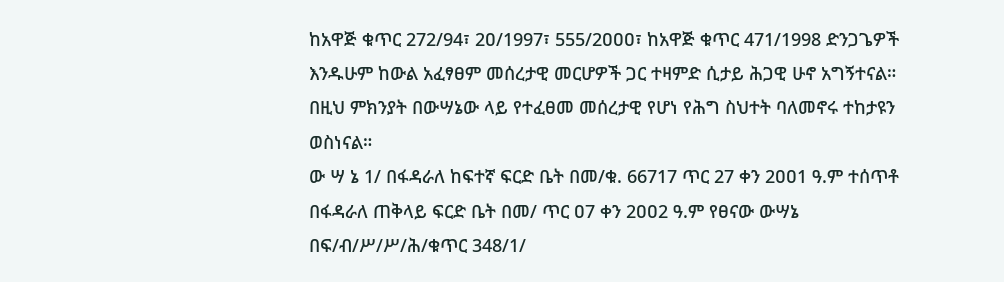ከአዋጅ ቁጥር 272/94፣ 2ዐ/1997፣ 555/2ዐዐዐ፣ ከአዋጅ ቁጥር 471/1998 ድንጋጌዎች እንዱሁም ከውል አፈፃፀም መሰረታዊ መርሆዎች ጋር ተዛምድ ሲታይ ሕጋዊ ሁኖ አግኝተናል። በዚህ ምክንያት በውሣኔው ላይ የተፈፀመ መሰረታዊ የሆነ የሕግ ስህተት ባለመኖሩ ተከታዩን ወስነናል።
ው ሣ ኔ 1/ በፋዳራለ ከፍተኛ ፍርድ ቤት በመ/ቁ. 66717 ጥር 27 ቀን 2ዐዐ1 ዓ.ም ተሰጥቶ በፋዳራለ ጠቅላይ ፍርድ ቤት በመ/ ጥር ዐ7 ቀን 2ዐዐ2 ዓ.ም የፀናው ውሣኔ በፍ/ብ/ሥ/ሥ/ሕ/ቁጥር 348/1/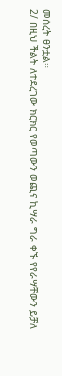መሰረት ፀንቷል።
2/ በዚህ ችልት ለተደረገው ክርክር የወጣውን ወጪና ኪሣራ ግራ ቀኙ የየራሣቸውን ይቻለ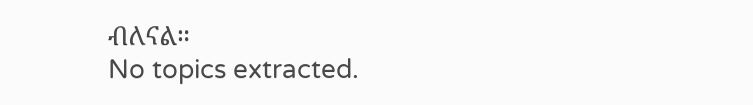ብለናል።
No topics extracted.